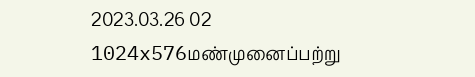2023.03.26 02 1024x576மண்முனைப்பற்று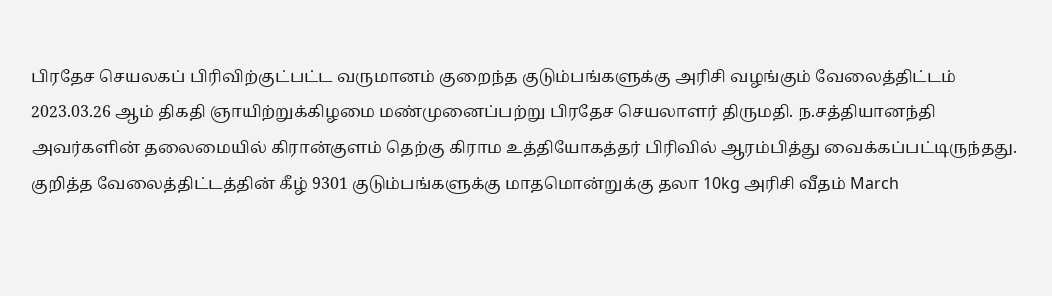பிரதேச செயலகப் பிரிவிற்குட்பட்ட வருமானம் குறைந்த குடும்பங்களுக்கு அரிசி வழங்கும் வேலைத்திட்டம் 2023.03.26 ஆம் திகதி ஞாயிற்றுக்கிழமை மண்முனைப்பற்று பிரதேச செயலாளர் திருமதி. ந.சத்தியானந்தி அவர்களின் தலைமையில் கிரான்குளம் தெற்கு கிராம உத்தியோகத்தர் பிரிவில் ஆரம்பித்து வைக்கப்பட்டிருந்தது. குறித்த வேலைத்திட்டத்தின் கீழ் 9301 குடும்பங்களுக்கு மாதமொன்றுக்கு தலா 10kg அரிசி வீதம் March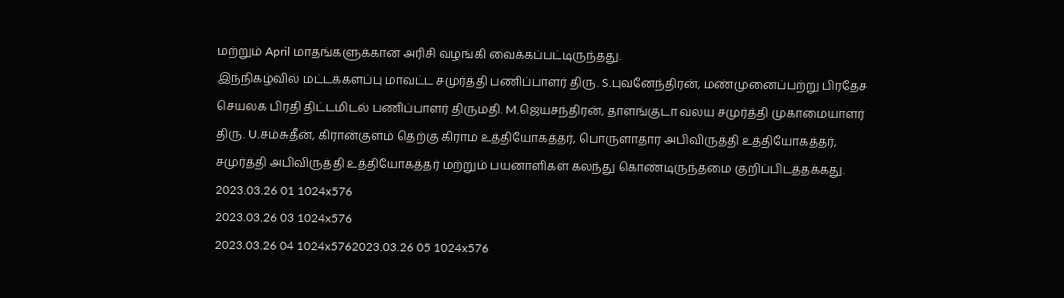மற்றும் April மாதங்களுக்கான அரிசி வழங்கி வைக்கப்பட்டிருந்தது.
இந்நிகழ்வில் மட்டக்களப்பு மாவட்ட சமுர்த்தி பணிப்பாளர் திரு. S.புவனேந்திரன், மண்முனைப்பற்று பிரதேச செயலக பிரதி திட்டமிடல் பணிப்பாளர் திருமதி. M.ஜெயசந்திரன், தாளங்குடா வலய சமுர்த்தி முகாமையாளர் திரு. U.சம்சுதீன், கிரான்குளம் தெற்கு கிராம உத்தியோகத்தர், பொருளாதார அபிவிருத்தி உத்தியோகத்தர், சமுர்த்தி அபிவிருத்தி உத்தியோகத்தர் மற்றும் பயனாளிகள் கலந்து கொண்டிருந்தமை குறிப்பிடத்தக்கது.
2023.03.26 01 1024x576
2023.03.26 03 1024x576
2023.03.26 04 1024x5762023.03.26 05 1024x576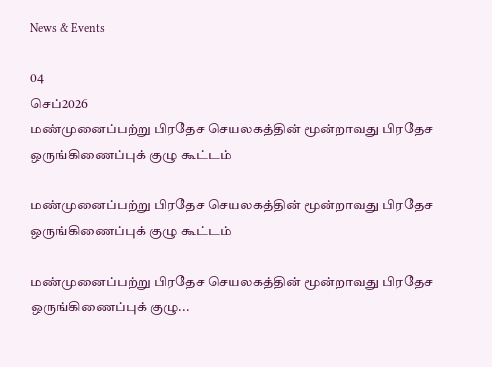News & Events

04
செப்2026
மண்முனைப்பற்று பிரதேச செயலகத்தின் மூன்றாவது பிரதேச ஒருங்கிணைப்புக் குழு கூட்டம்

மண்முனைப்பற்று பிரதேச செயலகத்தின் மூன்றாவது பிரதேச ஒருங்கிணைப்புக் குழு கூட்டம்

மண்முனைப்பற்று பிரதேச செயலகத்தின் மூன்றாவது பிரதேச ஒருங்கிணைப்புக் குழு...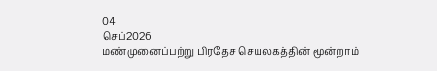04
செப்2026
மண்முனைப்பற்று பிரதேச செயலகத்தின் மூன்றாம்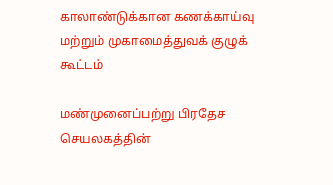காலாண்டுக்கான கணக்காய்வு மற்றும் முகாமைத்துவக் குழுக் கூட்டம்

மண்முனைப்பற்று பிரதேச செயலகத்தின்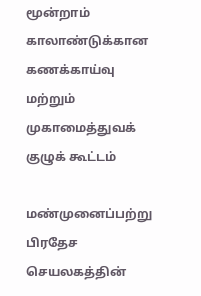மூன்றாம் காலாண்டுக்கான கணக்காய்வு மற்றும் முகாமைத்துவக் குழுக் கூட்டம்

மண்முனைப்பற்று பிரதேச செயலகத்தின்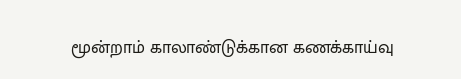மூன்றாம் காலாண்டுக்கான கணக்காய்வு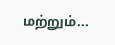மற்றும்...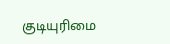குடியுரிமை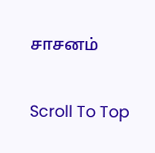சாசனம்

Scroll To Top